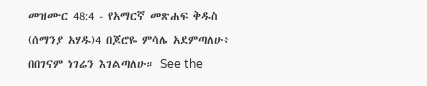መዝሙር 48:4 - የአማርኛ መጽሐፍ ቅዱስ (ሰማንያ አሃዱ)4 በጆሮዬ ምሳሌ አደምጣለሁ፥ በበገናም ነገሬን እገልጣለሁ። See the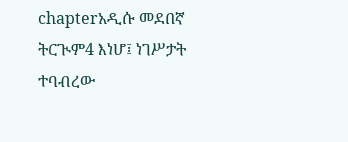chapterአዲሱ መደበኛ ትርጒም4 እነሆ፤ ነገሥታት ተባብረው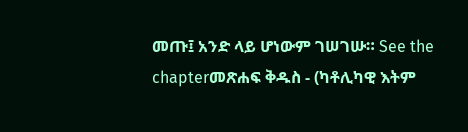መጡ፤ አንድ ላይ ሆነውም ገሠገሡ። See the chapterመጽሐፍ ቅዱስ - (ካቶሊካዊ እትም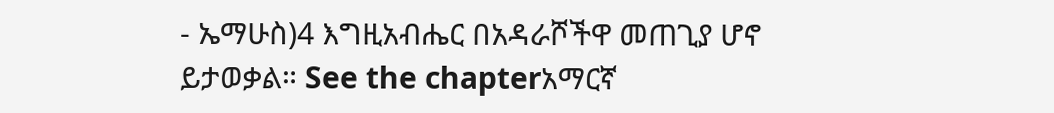- ኤማሁስ)4 እግዚአብሔር በአዳራሾችዋ መጠጊያ ሆኖ ይታወቃል። See the chapterአማርኛ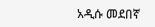አዲሱ መደበኛ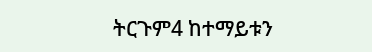ትርጉም4 ከተማይቱን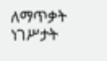ለማጥቃት ነገሥታት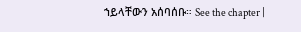ኀይላቸውን አሰባሰቡ። See the chapter |